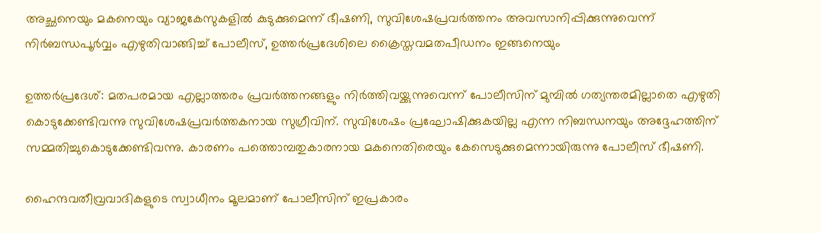അച്ഛനെയും മകനെയും വ്യാജകേസുകളില്‍ കുടുക്കുമെന്ന് ഭീഷണി, സുവിശേഷപ്രവര്‍ത്തനം അവസാനിപ്പിക്കുന്നുവെന്ന് നിര്‍ബന്ധപൂര്‍വ്വം എഴുതിവാങ്ങിച്ച് പോലീസ്, ഉത്തര്‍പ്രദേശിലെ ക്രൈസ്തവമതപീഡനം ഇങ്ങനെയും

ഉത്തര്‍പ്രദേശ്: മതപരമായ എല്ലാത്തരം പ്രവര്‍ത്തനങ്ങളും നിര്‍ത്തിവയ്ക്കുന്നുവെന്ന് പോലീസിന് മുമ്പില്‍ ഗത്യന്തരമില്ലാതെ എഴുതി കൊടുക്കേണ്ടിവന്നു സുവിശേഷപ്രവര്‍ത്തകനായ സുഗ്രീവിന്. സുവിശേഷം പ്രഘോഷിക്കുകയില്ല എന്ന നിബന്ധനയും അദ്ദേഹത്തിന് സമ്മതിച്ചുകൊടുക്കേണ്ടിവന്നു. കാരണം പത്തൊമ്പതുകാരനായ മകനെതിരെയും കേസെടുക്കുമെന്നായിരുന്നു പോലീസ് ഭീഷണി.

ഹൈന്ദവതീവ്രവാദികളുടെ സ്വാധീനം മൂലമാണ് പോലീസിന് ഇപ്രകാരം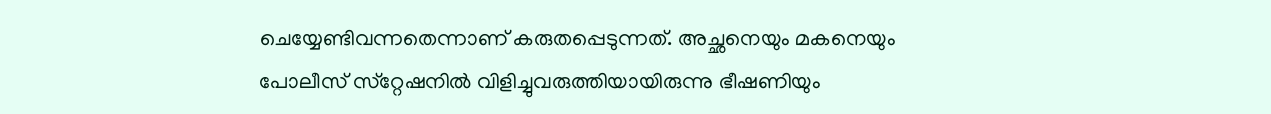ചെയ്യേണ്ടിവന്നതെന്നാണ് കരുതപ്പെടുന്നത്. അച്ഛനെയും മകനെയും പോലീസ് സ്‌റ്റേഷനില്‍ വിളിച്ചുവരുത്തിയായിരുന്നു ഭീഷണിയും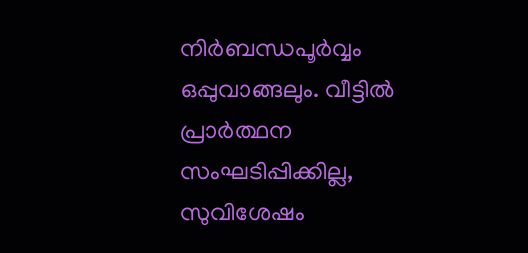നിര്‍ബന്ധപൂര്‍വ്വം ഒപ്പുവാങ്ങലും. വീട്ടില്‍ പ്രാര്‍ത്ഥന സംഘടിപ്പിക്കില്ല, സുവിശേഷം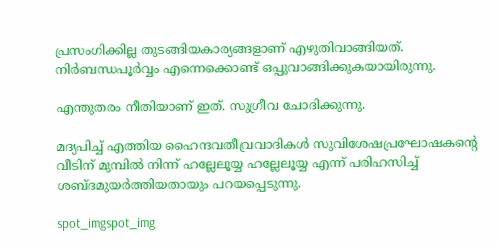പ്രസംഗിക്കില്ല തുടങ്ങിയകാര്യങ്ങളാണ് എഴുതിവാങ്ങിയത്. നിര്‍ബന്ധപൂര്‍വ്വം എന്നെക്കൊണ്ട് ഒപ്പുവാങ്ങിക്കുകയായിരുന്നു.

എന്തുതരം നീതിയാണ് ഇത്. സുഗ്രീവ ചോദിക്കുന്നു.

മദ്യപിച്ച് എത്തിയ ഹൈന്ദവതീവ്രവാദികള്‍ സുവിശേഷപ്രഘോഷകന്റെ വീടിന് മുമ്പില്‍ നിന്ന് ഹല്ലേലൂയ്യ ഹല്ലേലൂയ്യ എന്ന് പരിഹസിച്ച് ശബ്ദമുയര്‍ത്തിയതായും പറയപ്പെടുന്നു.

spot_imgspot_img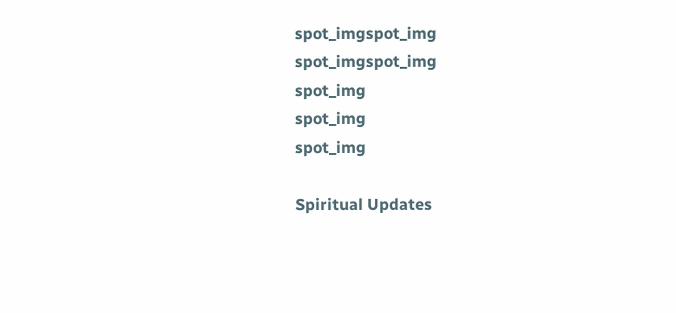spot_imgspot_img
spot_imgspot_img
spot_img
spot_img
spot_img

Spiritual Updates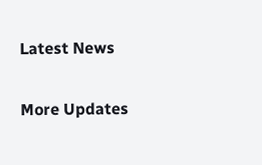Latest News

More Updates